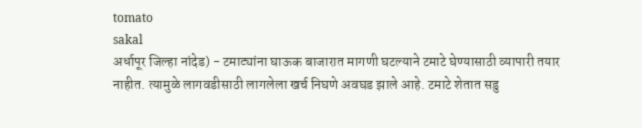tomato
sakal
अर्धापूर जिल्हा नांदेड) - टमाट्यांना घाऊक बाजारात मागणी घटल्याने टमाटे घेण्यासाठी व्यापारी तयार नाहीत. त्यामुळे लागवडीसाठी लागलेला खर्च निघणे अवघड झाले आहे. टमाटे शेतात सडु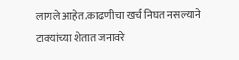लागले आहेत.काढणीचा खर्च निघत नसल्याने टाक्यांच्या शेतात जनावरे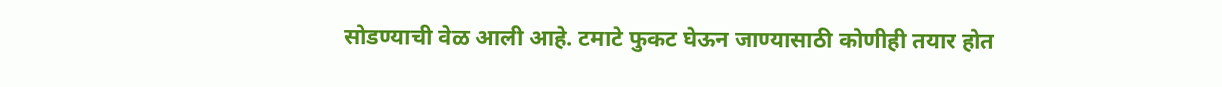सोडण्याची वेळ आली आहे. टमाटे फुकट घेऊन जाण्यासाठी कोणीही तयार होत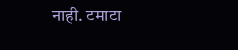नाही. टमाटा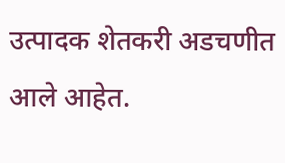उत्पादक शेतकरी अडचणीत आले आहेत.